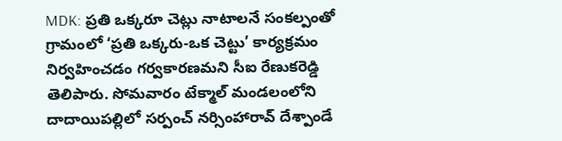MDK: ప్రతి ఒక్కరూ చెట్లు నాటాలనే సంకల్పంతో గ్రామంలో ‘ప్రతి ఒక్కరు-ఒక చెట్టు’ కార్యక్రమం నిర్వహించడం గర్వకారణమని సీఐ రేణుకరెడ్డి తెలిపారు. సోమవారం టేక్మాల్ మండలంలోని దాదాయిపల్లిలో సర్పంచ్ నర్సింహారావ్ దేశ్పాండే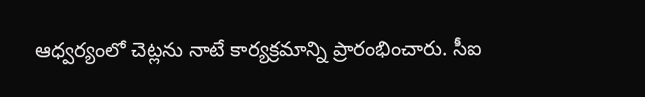ఆధ్వర్యంలో చెట్లను నాటే కార్యక్రమాన్ని ప్రారంభించారు. సీఐ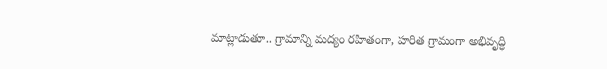మాట్లాడుతూ.. గ్రామాన్ని మద్యం రహితంగా, హరిత గ్రామంగా అభివృద్ధి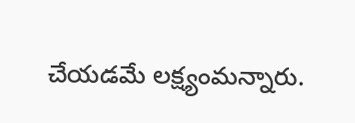చేయడమే లక్ష్యంమన్నారు.